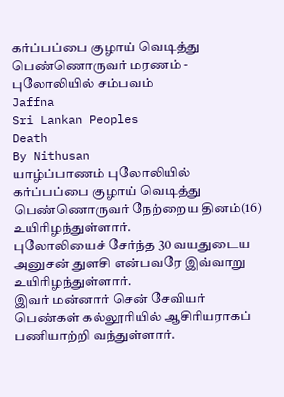கர்ப்பப்பை குழாய் வெடித்து பெண்ணொருவர் மரணம் - புலோலியில் சம்பவம்
Jaffna
Sri Lankan Peoples
Death
By Nithusan
யாழ்ப்பாணம் புலோலியில் கர்ப்பப்பை குழாய் வெடித்து பெண்ணொருவர் நேற்றைய தினம்(16) உயிரிழந்துள்ளார்.
புலோலியைச் சேர்ந்த 30 வயதுடைய அனுசன் துளசி என்பவரே இவ்வாறு உயிரிழந்துள்ளார்.
இவர் மன்னார் சென் சேவியர் பெண்கள் கல்லூரியில் ஆசிரியராகப் பணியாற்றி வந்துள்ளார்.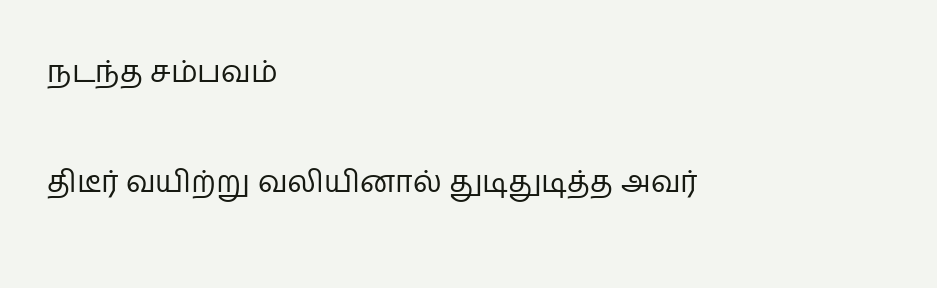நடந்த சம்பவம்

திடீர் வயிற்று வலியினால் துடிதுடித்த அவர்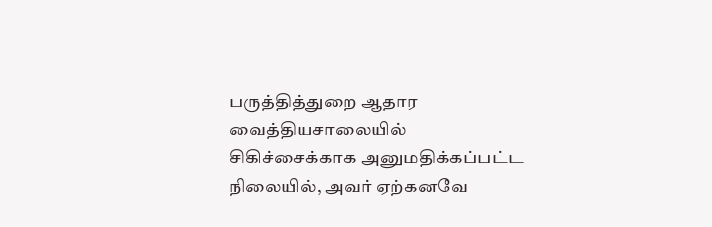பருத்தித்துறை ஆதார வைத்தியசாலையில் சிகிச்சைக்காக அனுமதிக்கப்பட்ட நிலையில், அவர் ஏற்கனவே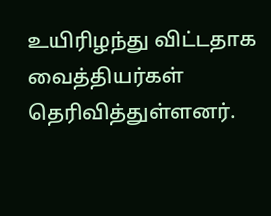உயிரிழந்து விட்டதாக வைத்தியர்கள் தெரிவித்துள்ளனர்.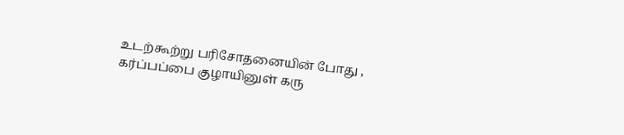உடற்கூற்று பரிசோதனையின் போது , கர்ப்பப்பை குழாயினுள் கரு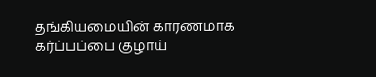தங்கியமையின் காரணமாக கர்ப்பப்பை குழாய்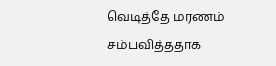வெடித்தே மரணம் சம்பவித்ததாக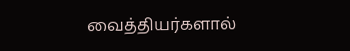வைத்தியர்களால்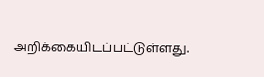அறிக்கையிடப்பட்டுள்ளது.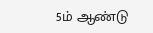5ம் ஆண்டு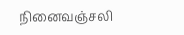நினைவஞ்சலி